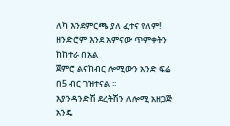ለካ እንደምርጫ ያለ ፈተና የለም!
ዘንድሮም እንደ አምናው ጥምቀትን ከከተራ በአል
ጀምሮ ልናከብር ሎሚውን አንድ ፍሬ በ5 ብር ገዝተናል ፡፡
እያንዳንድሽ ደረትሽን ለሎሚ አዘጋጅ አንዴ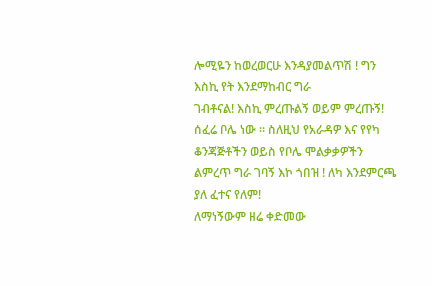ሎሚዬን ከወረወርሁ እንዳያመልጥሽ ! ግን እስኪ የት እንደማከብር ግራ
ገብቶናል! እስኪ ምረጡልኝ ወይም ምረጡኝ! ሰፈሬ ቦሌ ነው ፡፡ ስለዚህ የአራዳዎ እና የየካ ቆንጃጅቶችን ወይስ የቦሌ ሞልቃቃዎችን
ልምረጥ ግራ ገባኝ እኮ ጎበዝ ! ለካ እንደምርጫ ያለ ፈተና የለም!
ለማነኝውም ዘሬ ቀድመው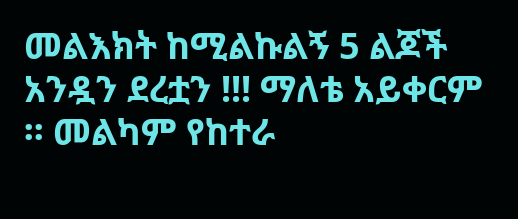መልእክት ከሚልኩልኝ 5 ልጆች አንዷን ደረቷን !!! ማለቴ አይቀርም ፡፡ መልካም የከተራ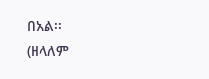በአል፡፡
(ዘላለም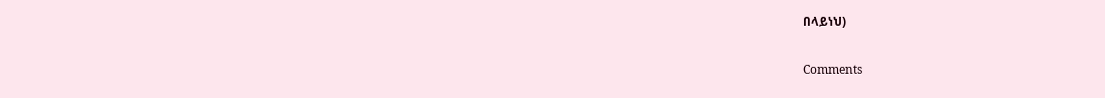በላይነህ)

Comments